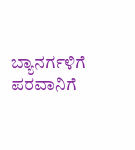ಬ್ಯಾನರ್ಗಳಿಗೆ ಪರವಾನಿಗೆ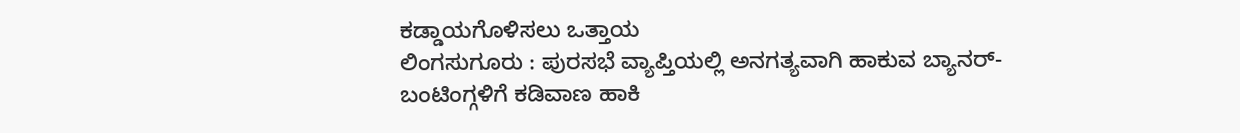ಕಡ್ಡಾಯಗೊಳಿಸಲು ಒತ್ತಾಯ
ಲಿಂಗಸುಗೂರು : ಪುರಸಭೆ ವ್ಯಾಪ್ತಿಯಲ್ಲಿ ಅನಗತ್ಯವಾಗಿ ಹಾಕುವ ಬ್ಯಾನರ್-ಬಂಟಿಂಗ್ಗಳಿಗೆ ಕಡಿವಾಣ ಹಾಕಿ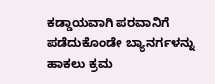ಕಡ್ಡಾಯವಾಗಿ ಪರವಾನಿಗೆ ಪಡೆದುಕೊಂಡೇ ಬ್ಯಾನರ್ಗಳನ್ನು ಹಾಕಲು ಕ್ರಮ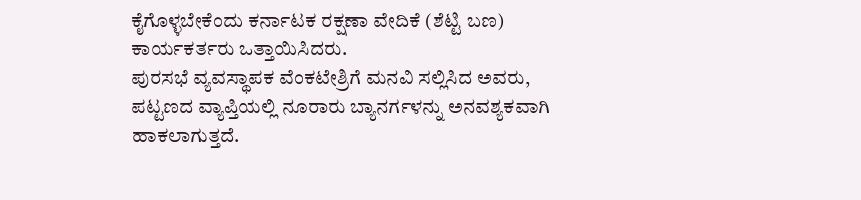ಕೈಗೊಳ್ಳಬೇಕೆಂದು ಕರ್ನಾಟಕ ರಕ್ಷಣಾ ವೇದಿಕೆ (ಶೆಟ್ಟಿ ಬಣ) ಕಾರ್ಯಕರ್ತರು ಒತ್ತಾಯಿಸಿದರು.
ಪುರಸಭೆ ವ್ಯವಸ್ಥಾಪಕ ವೆಂಕಟೇಶ್ರಿಗೆ ಮನವಿ ಸಲ್ಲಿಸಿದ ಅವರು, ಪಟ್ಟಣದ ವ್ಯಾಪ್ತಿಯಲ್ಲಿ ನೂರಾರು ಬ್ಯಾನರ್ಗಳನ್ನು ಅನವಶ್ಯಕವಾಗಿ ಹಾಕಲಾಗುತ್ತದೆ.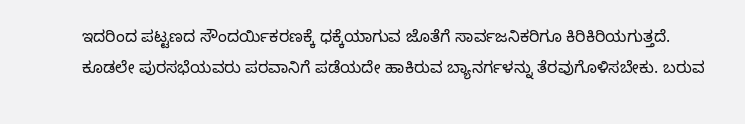ಇದರಿಂದ ಪಟ್ಟಣದ ಸೌಂದರ್ಯಿಕರಣಕ್ಕೆ ಧಕ್ಕೆಯಾಗುವ ಜೊತೆಗೆ ಸಾರ್ವಜನಿಕರಿಗೂ ಕಿರಿಕಿರಿಯಗುತ್ತದೆ.
ಕೂಡಲೇ ಪುರಸಭೆಯವರು ಪರವಾನಿಗೆ ಪಡೆಯದೇ ಹಾಕಿರುವ ಬ್ಯಾನರ್ಗಳನ್ನು ತೆರವುಗೊಳಿಸಬೇಕು. ಬರುವ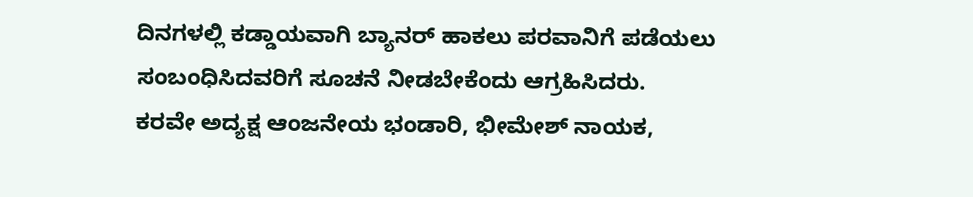ದಿನಗಳಲ್ಲಿ ಕಡ್ಡಾಯವಾಗಿ ಬ್ಯಾನರ್ ಹಾಕಲು ಪರವಾನಿಗೆ ಪಡೆಯಲು ಸಂಬಂಧಿಸಿದವರಿಗೆ ಸೂಚನೆ ನೀಡಬೇಕೆಂದು ಆಗ್ರಹಿಸಿದರು.
ಕರವೇ ಅದ್ಯಕ್ಷ ಆಂಜನೇಯ ಭಂಡಾರಿ, ಭೀಮೇಶ್ ನಾಯಕ,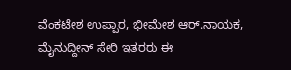ವೆಂಕಟೇಶ ಉಪ್ಪಾರ, ಭೀಮೇಶ ಆರ್.ನಾಯಕ, ಮೈನುದ್ದೀನ್ ಸೇರಿ ಇತರರು ಈ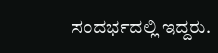ಸಂದರ್ಭದಲ್ಲಿ ಇದ್ದರು.